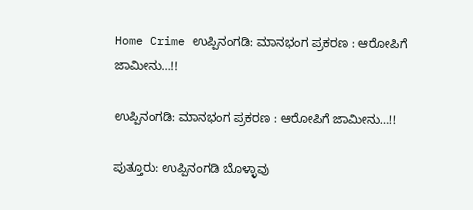Home Crime ಉಪ್ಪಿನಂಗಡಿ: ಮಾನಭಂಗ ಪ್ರಕರಣ : ಆರೋಪಿಗೆ ಜಾಮೀನು…!!

ಉಪ್ಪಿನಂಗಡಿ: ಮಾನಭಂಗ ಪ್ರಕರಣ : ಆರೋಪಿಗೆ ಜಾಮೀನು…!!

ಪುತ್ತೂರು: ಉಪ್ಪಿನಂಗಡಿ ಬೊಳ್ಳಾವು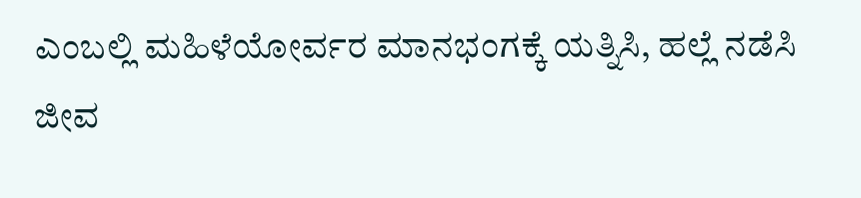ಎಂಬಲ್ಲಿ ಮಹಿಳೆಯೋರ್ವರ ಮಾನಭಂಗಕ್ಕೆ ಯತ್ನಿಸಿ, ಹಲ್ಲೆ ನಡೆಸಿ ಜೀವ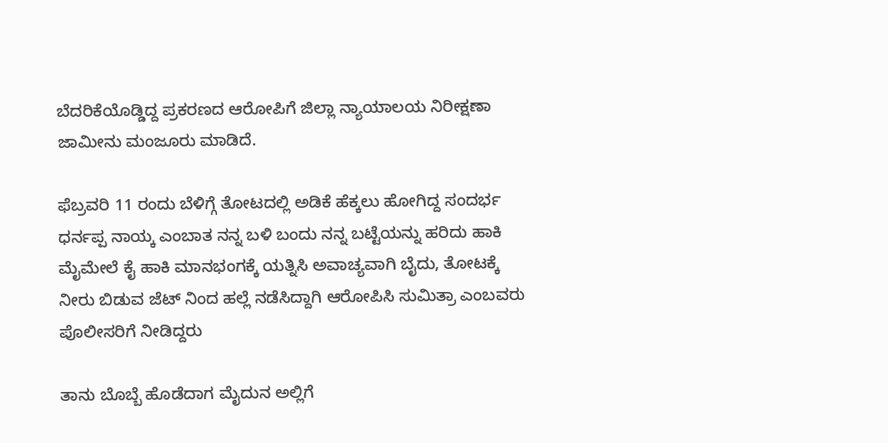ಬೆದರಿಕೆಯೊಡ್ಡಿದ್ದ ಪ್ರಕರಣದ ಆರೋಪಿಗೆ ಜಿಲ್ಲಾ ನ್ಯಾಯಾಲಯ ನಿರೀಕ್ಷಣಾ ಜಾಮೀನು ಮಂಜೂರು ಮಾಡಿದೆ.

ಫೆಬ್ರವರಿ 11 ರಂದು ಬೆಳಿಗ್ಗೆ ತೋಟದಲ್ಲಿ ಅಡಿಕೆ ಹೆಕ್ಕಲು ಹೋಗಿದ್ದ ಸಂದರ್ಭ ಧರ್ನಪ್ಪ ನಾಯ್ಕ ಎಂಬಾತ ನನ್ನ ಬಳಿ ಬಂದು ನನ್ನ ಬಟ್ಟೆಯನ್ನು ಹರಿದು ಹಾಕಿ ಮೈಮೇಲೆ ಕೈ ಹಾಕಿ ಮಾನಭಂಗಕ್ಕೆ ಯತ್ನಿಸಿ ಅವಾಚ್ಯವಾಗಿ ಬೈದು, ತೋಟಕ್ಕೆ ನೀರು ಬಿಡುವ ಜೆಟ್ ನಿಂದ ಹಲ್ಲೆ ನಡೆಸಿದ್ದಾಗಿ ಆರೋಪಿಸಿ ಸುಮಿತ್ರಾ ಎಂಬವರು ಪೊಲೀಸರಿಗೆ ನೀಡಿದ್ದರು

ತಾನು ಬೊಬ್ಬೆ ಹೊಡೆದಾಗ ಮೈದುನ ಅಲ್ಲಿಗೆ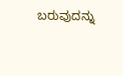ಬರುವುದನ್ನು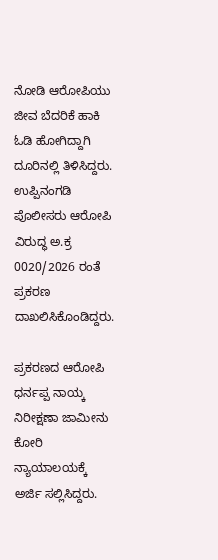ನೋಡಿ ಆರೋಪಿಯು ಜೀವ ಬೆದರಿಕೆ ಹಾಕಿ ಓಡಿ ಹೋಗಿದ್ದಾಗಿ ದೂರಿನಲ್ಲಿ ತಿಳಿಸಿದ್ದರು. ಉಪ್ಪಿನಂಗಡಿ ಪೊಲೀಸರು ಆರೋಪಿ ವಿರುದ್ಧ ಅ.ಕ್ರ 0020/2026 ರಂತೆ ಪ್ರಕರಣ ದಾಖಲಿಸಿಕೊಂಡಿದ್ದರು.

ಪ್ರಕರಣದ ಆರೋಪಿ ಧರ್ನಪ್ಪ ನಾಯ್ಕ ನಿರೀಕ್ಷಣಾ ಜಾಮೀನು ಕೋರಿ ನ್ಯಾಯಾಲಯಕ್ಕೆ ಅರ್ಜಿ ಸಲ್ಲಿಸಿದ್ದರು.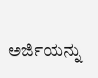ಅರ್ಜಿಯನ್ನು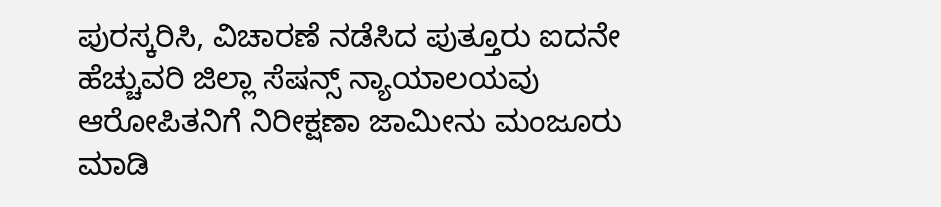ಪುರಸ್ಕರಿಸಿ, ವಿಚಾರಣೆ ನಡೆಸಿದ ಪುತ್ತೂರು ಐದನೇ ಹೆಚ್ಚುವರಿ ಜಿಲ್ಲಾ ಸೆಷನ್ಸ್ ನ್ಯಾಯಾಲಯವು ಆರೋಪಿತನಿಗೆ ನಿರೀಕ್ಷಣಾ ಜಾಮೀನು ಮಂಜೂರು ಮಾಡಿ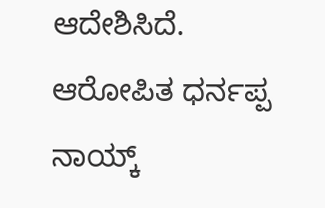ಆದೇಶಿಸಿದೆ. ಆರೋಪಿತ ಧರ್ನಪ್ಪ ನಾಯ್ಕ್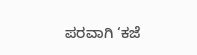ಪರವಾಗಿ ‘ಕಜೆ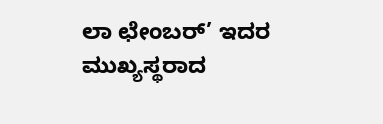ಲಾ ಛೇಂಬರ್’ ಇದರ ಮುಖ್ಯಸ್ಥರಾದ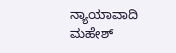ನ್ಯಾಯಾವಾದಿ ಮಹೇಶ್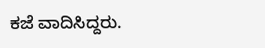ಕಜೆ ವಾದಿಸಿದ್ದರು.